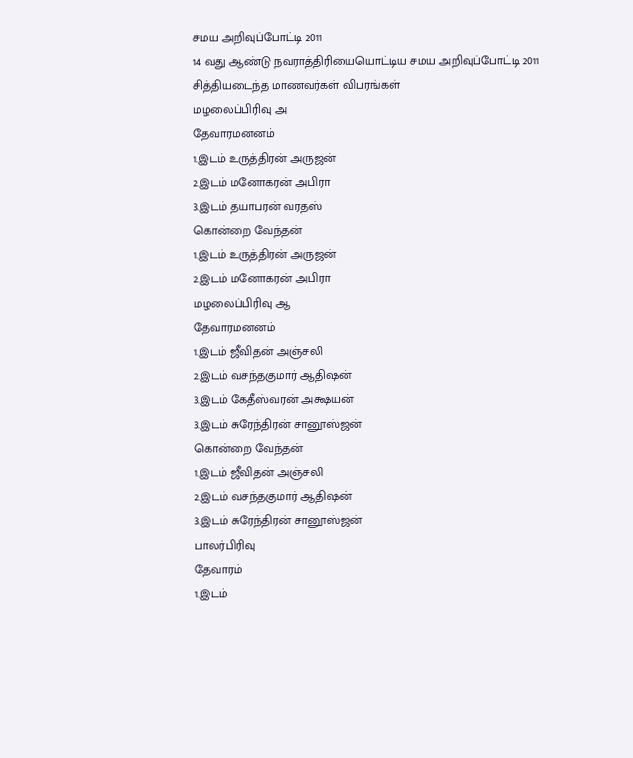சமய அறிவுப்போட்டி 2011
14 வது ஆண்டு நவராத்திரியையொட்டிய சமய அறிவுப்போட்டி 2011
சித்தியடைந்த மாணவர்கள் விபரங்கள்
மழலைப்பிரிவு அ
தேவாரமனனம்
1.இடம் உருத்திரன் அருஜன்
2.இடம் மனோகரன் அபிரா
3.இடம் தயாபரன் வரதஸ்
கொன்றை வேந்தன்
1.இடம் உருத்திரன் அருஜன்
2.இடம் மனோகரன் அபிரா
மழலைப்பிரிவு ஆ
தேவாரமனனம்
1.இடம் ஜீவிதன் அஞ்சலி
2.இடம் வசந்தகுமார் ஆதிஷன்
3.இடம் கேதீஸ்வரன் அக்ஷயன்
3.இடம் சுரேந்திரன் சானூஸ்ஜன்
கொன்றை வேந்தன்
1.இடம் ஜீவிதன் அஞ்சலி
2.இடம் வசந்தகுமார் ஆதிஷன்
3.இடம் சுரேந்திரன் சானூஸ்ஜன்
பாலர்பிரிவு
தேவாரம்
1.இடம்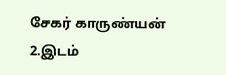சேகர் காருண்யன்
2.இடம்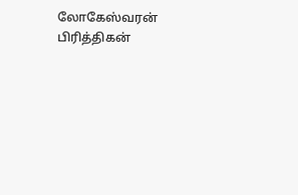லோகேஸ்வரன் பிரித்திகன்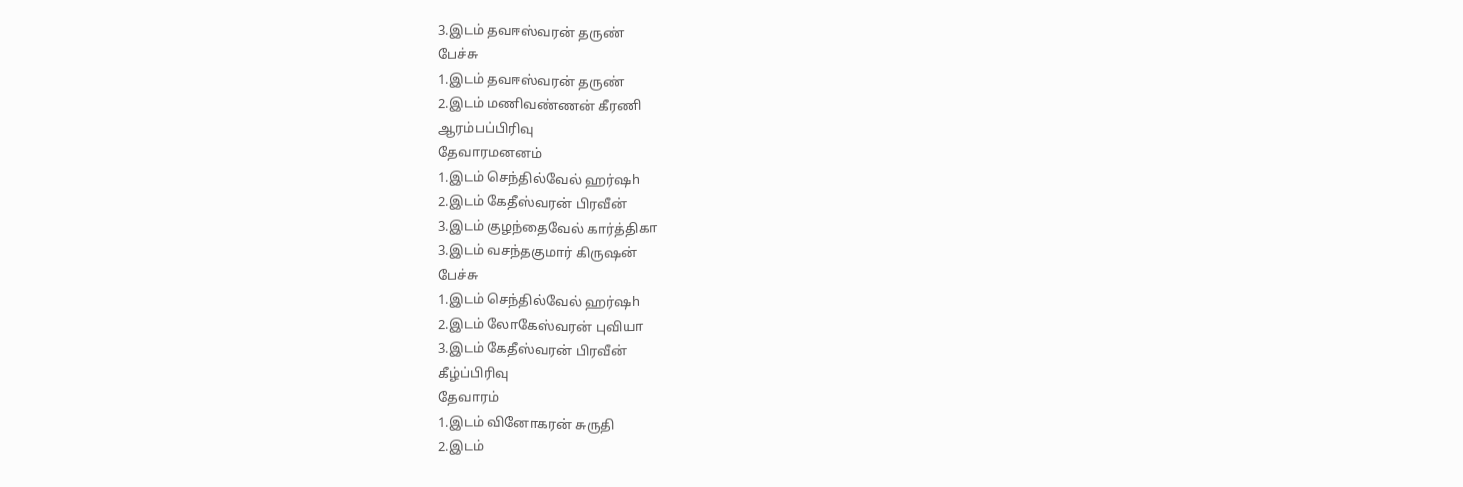3.இடம் தவஈஸ்வரன் தருண்
பேச்சு
1.இடம் தவஈஸ்வரன் தருண்
2.இடம் மணிவண்ணன் கீரணி
ஆரம்பப்பிரிவு
தேவாரமனனம்
1.இடம் செந்தில்வேல் ஹர்ஷh
2.இடம் கேதீஸ்வரன் பிரவீன்
3.இடம் குழந்தைவேல் கார்த்திகா
3.இடம் வசந்தகுமார் கிருஷன்
பேச்சு
1.இடம் செந்தில்வேல் ஹர்ஷh
2.இடம் லோகேஸ்வரன் புவியா
3.இடம் கேதீஸ்வரன் பிரவீன்
கீழ்ப்பிரிவு
தேவாரம்
1.இடம் வினோகரன் சுருதி
2.இடம்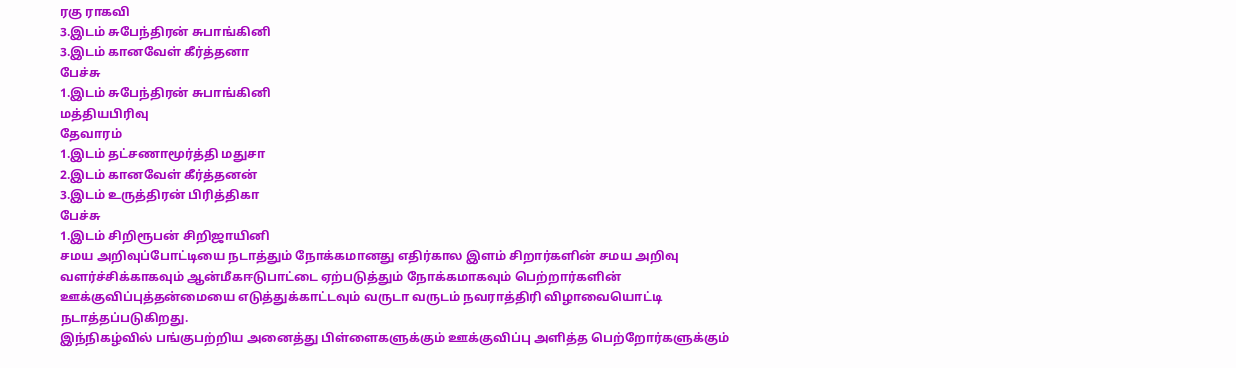ரகு ராகவி
3.இடம் சுபேந்திரன் சுபாங்கினி
3.இடம் கானவேள் கீர்த்தனா
பேச்சு
1.இடம் சுபேந்திரன் சுபாங்கினி
மத்தியபிரிவு
தேவாரம்
1.இடம் தட்சணாமூர்த்தி மதுசா
2.இடம் கானவேள் கீர்த்தனன்
3.இடம் உருத்திரன் பிரித்திகா
பேச்சு
1.இடம் சிறிரூபன் சிறிஜாயினி
சமய அறிவுப்போட்டியை நடாத்தும் நோக்கமானது எதிர்கால இளம் சிறார்களின் சமய அறிவு வளர்ச்சிக்காகவும் ஆன்மீகஈடுபாட்டை ஏற்படுத்தும் நோக்கமாகவும் பெற்றார்களின் ஊக்குவிப்புத்தன்மையை எடுத்துக்காட்டவும் வருடா வருடம் நவராத்திரி விழாவையொட்டி நடாத்தப்படுகிறது.
இந்நிகழ்வில் பங்குபற்றிய அனைத்து பிள்ளைகளுக்கும் ஊக்குவிப்பு அளித்த பெற்றோர்களுக்கும்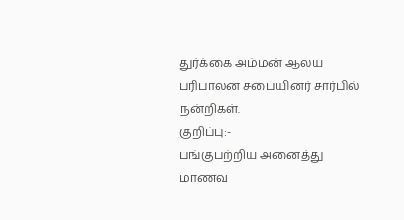துர்க்கை அம்மன் ஆலய பரிபாலன சபையினர் சார்பில் நன்றிகள்.
குறிப்பு:-
பங்குபற்றிய அனைத்து மாணவ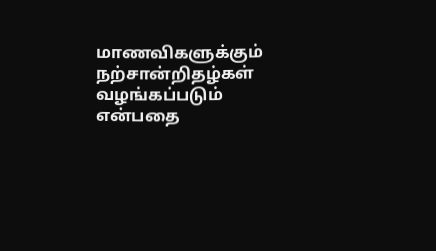மாணவிகளுக்கும் நற்சான்றிதழ்கள் வழங்கப்படும் என்பதை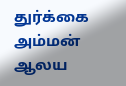துர்க்கை அம்மன் ஆலய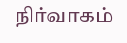நிர்வாகம்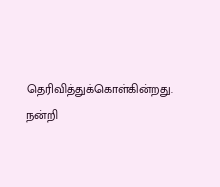தெரிவித்துக்கொள்கின்றது.
நன்றி